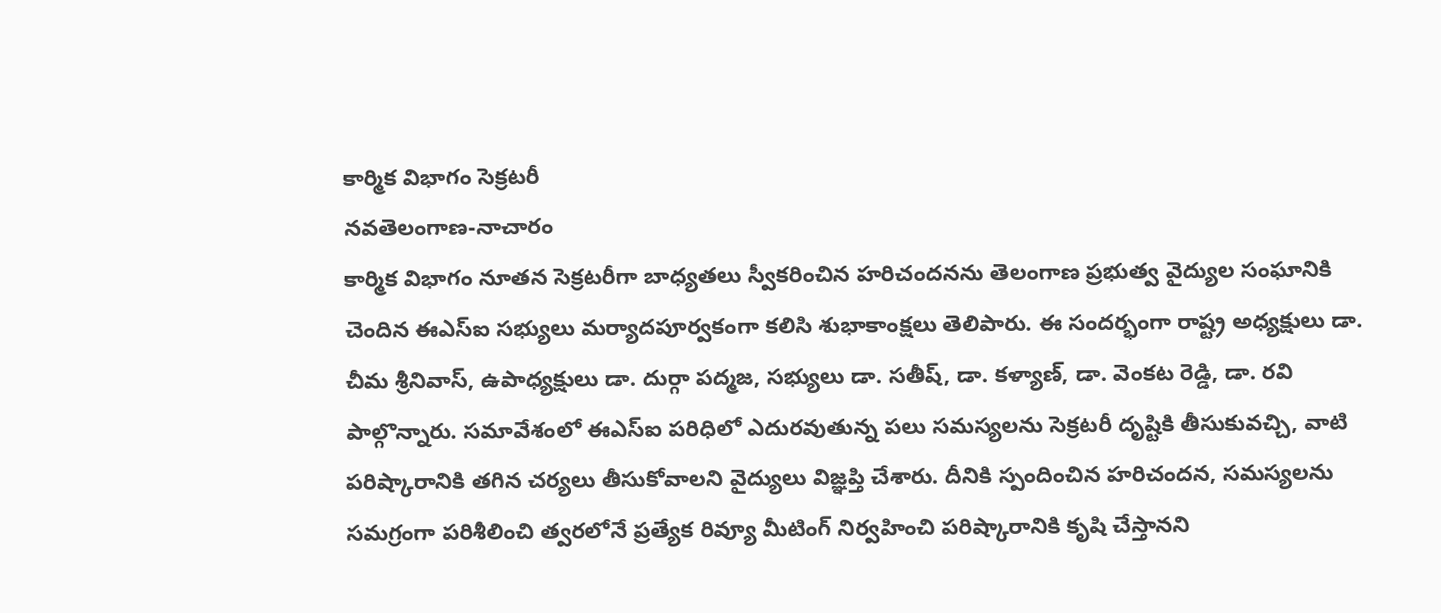కార్మిక విభాగం సెక్రటరీ
నవతెలంగాణ-నాచారం
కార్మిక విభాగం నూతన సెక్రటరీగా బాధ్యతలు స్వీకరించిన హరిచందనను తెలంగాణ ప్రభుత్వ వైద్యుల సంఘానికి చెందిన ఈఎస్ఐ సభ్యులు మర్యాదపూర్వకంగా కలిసి శుభాకాంక్షలు తెలిపారు. ఈ సందర్భంగా రాష్ట్ర అధ్యక్షులు డా. చీమ శ్రీనివాస్, ఉపాధ్యక్షులు డా. దుర్గా పద్మజ, సభ్యులు డా. సతీష్, డా. కళ్యాణ్, డా. వెంకట రెడ్డి, డా. రవి పాల్గొన్నారు. సమావేశంలో ఈఎస్ఐ పరిధిలో ఎదురవుతున్న పలు సమస్యలను సెక్రటరీ దృష్టికి తీసుకువచ్చి, వాటి పరిష్కారానికి తగిన చర్యలు తీసుకోవాలని వైద్యులు విజ్ఞప్తి చేశారు. దీనికి స్పందించిన హరిచందన, సమస్యలను సమగ్రంగా పరిశీలించి త్వరలోనే ప్రత్యేక రివ్యూ మీటింగ్ నిర్వహించి పరిష్కారానికి కృషి చేస్తానని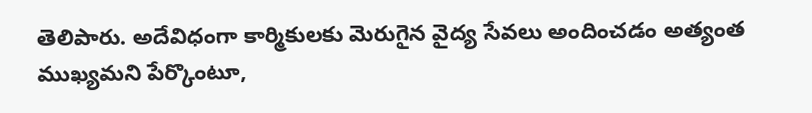తెలిపారు. అదేవిధంగా కార్మికులకు మెరుగైన వైద్య సేవలు అందించడం అత్యంత ముఖ్యమని పేర్కొంటూ,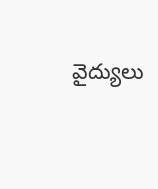వైద్యులు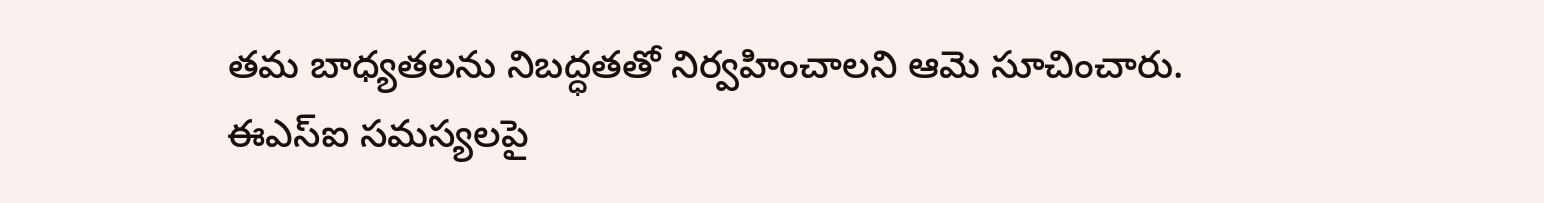తమ బాధ్యతలను నిబద్ధతతో నిర్వహించాలని ఆమె సూచించారు.
ఈఎస్ఐ సమస్యలపై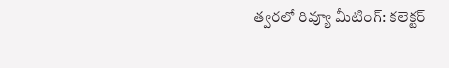త్వరలో రివ్యూ మీటింగ్: కలెక్టర్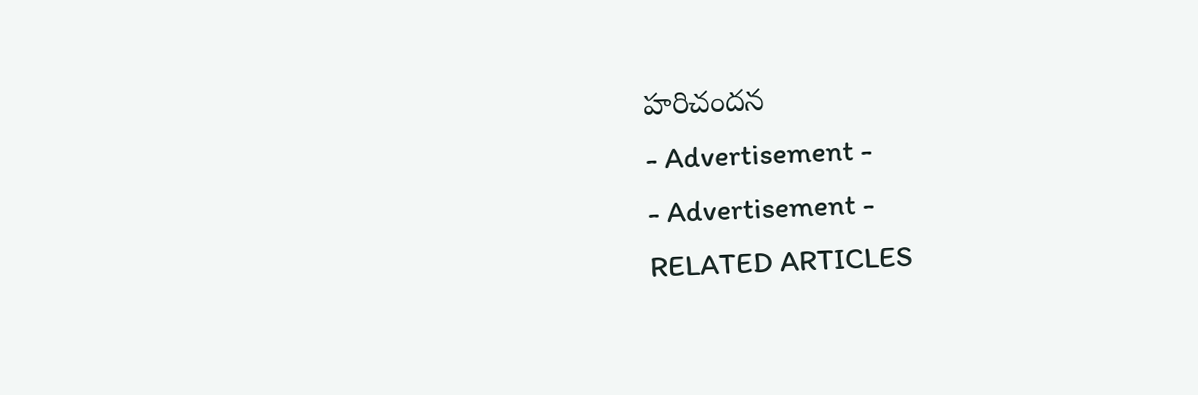హరిచందన
- Advertisement -
- Advertisement -
RELATED ARTICLES